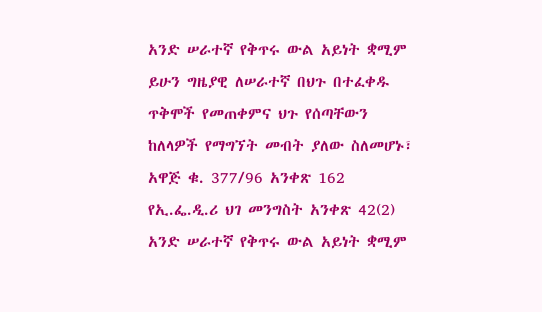አንድ ሠራተኛ የቅጥሩ ውል አይነት ቋሚም ይሁን ግዜያዊ ለሠራተኛ በህጉ በተፈቀዱ ጥቅሞች የመጠቀምና ህጉ የሰጣቸውን ከለላዎች የማግኘት መብት ያለው ስለመሆኑ፣ አዋጅ ቁ. 377/96 አንቀጽ 162 የኢ.ፌ.ዲ.ሪ ህገ መንግስት አንቀጽ 42(2)
አንድ ሠራተኛ የቅጥሩ ውል አይነት ቋሚም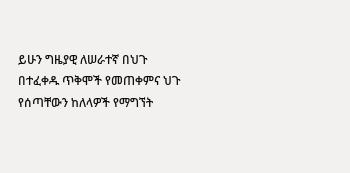ይሁን ግዜያዊ ለሠራተኛ በህጉ በተፈቀዱ ጥቅሞች የመጠቀምና ህጉ የሰጣቸውን ከለላዎች የማግኘት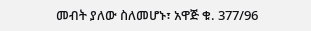መብት ያለው ስለመሆኑ፣ አዋጅ ቁ. 377/96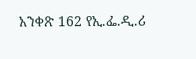አንቀጽ 162 የኢ.ፌ.ዲ.ሪ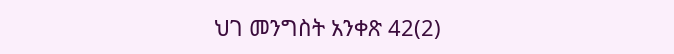ህገ መንግስት አንቀጽ 42(2)